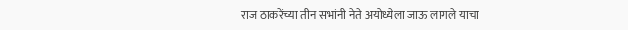राज ठाकरेंच्या तीन सभांनी नेते अयोध्येला जाऊ लागले याचा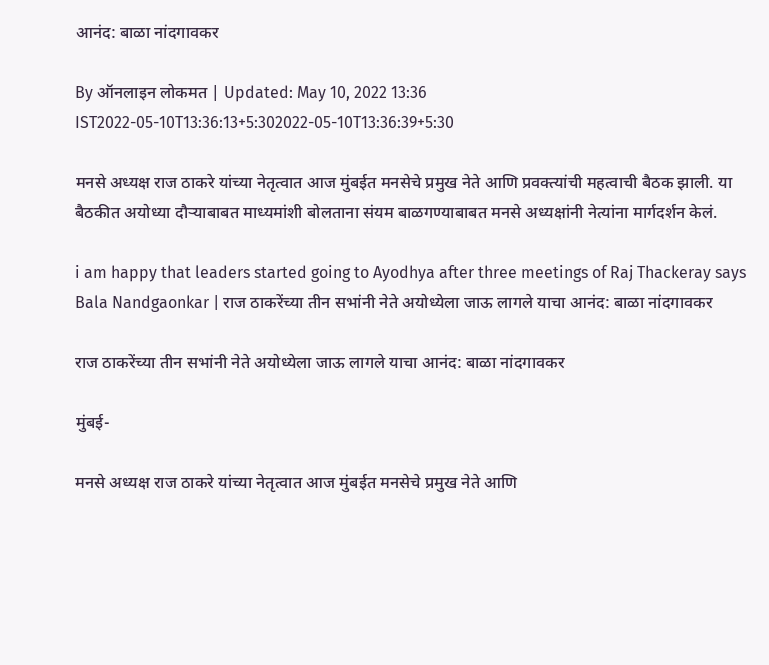आनंद: बाळा नांदगावकर

By ऑनलाइन लोकमत | Updated: May 10, 2022 13:36 IST2022-05-10T13:36:13+5:302022-05-10T13:36:39+5:30

मनसे अध्यक्ष राज ठाकरे यांच्या नेतृत्वात आज मुंबईत मनसेचे प्रमुख नेते आणि प्रवक्त्यांची महत्वाची बैठक झाली. या बैठकीत अयोध्या दौऱ्याबाबत माध्यमांशी बोलताना संयम बाळगण्याबाबत मनसे अध्यक्षांनी नेत्यांना मार्गदर्शन केलं.

i am happy that leaders started going to Ayodhya after three meetings of Raj Thackeray says Bala Nandgaonkar | राज ठाकरेंच्या तीन सभांनी नेते अयोध्येला जाऊ लागले याचा आनंद: बाळा नांदगावकर

राज ठाकरेंच्या तीन सभांनी नेते अयोध्येला जाऊ लागले याचा आनंद: बाळा नांदगावकर

मुंबई-

मनसे अध्यक्ष राज ठाकरे यांच्या नेतृत्वात आज मुंबईत मनसेचे प्रमुख नेते आणि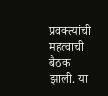प्रवक्त्यांची महत्वाची बैठक झाली. या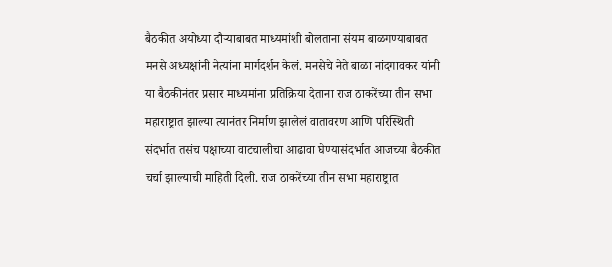बैठकीत अयोध्या दौऱ्याबाबत माध्यमांशी बोलताना संयम बाळगण्याबाबत मनसे अध्यक्षांनी नेत्यांना मार्गदर्शन केलं. मनसेचे नेते बाळा नांदगावकर यांनी या बैठकीनंतर प्रसार माध्यमांना प्रतिक्रिया देताना राज ठाकरेंच्या तीन सभा महाराष्ट्रात झाल्या त्यानंतर निर्माण झालेलं वातावरण आणि परिस्थिती संदर्भात तसंच पक्षाच्या वाटचालीचा आढावा घेण्यासंदर्भात आजच्या बैठकीत चर्चा झाल्याची माहिती दिली. राज ठाकरेंच्या तीन सभा महाराष्ट्रात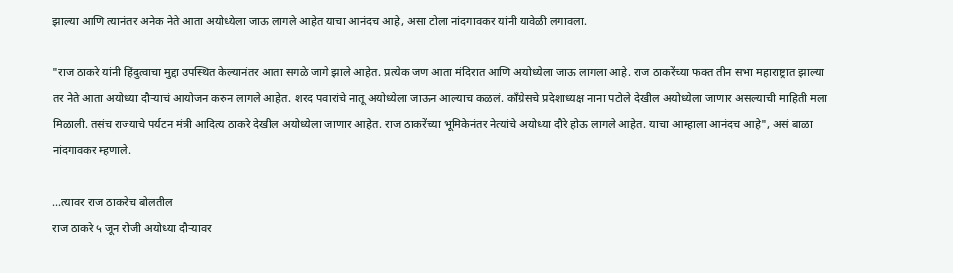झाल्या आणि त्यानंतर अनेक नेते आता अयोध्येला जाऊ लागले आहेत याचा आनंदच आहे, असा टोला नांदगावकर यांनी यावेळी लगावला.

"राज ठाकरे यांनी हिंदुत्वाचा मुद्दा उपस्थित केल्यानंतर आता सगळे जागे झाले आहेत. प्रत्येक जण आता मंदिरात आणि अयोध्येला जाऊ लागला आहे. राज ठाकरेंच्या फक्त तीन सभा महाराष्ट्रात झाल्या तर नेते आता अयोध्या दौऱ्याचं आयोजन करुन लागले आहेत. शरद पवारांचे नातू अयोध्येला जाऊन आल्याच कळलं. काँग्रेसचे प्रदेशाध्यक्ष नाना पटोले देखील अयोध्येला जाणार असल्याची माहिती मला मिळाली. तसंच राज्याचे पर्यटन मंत्री आदित्य ठाकरे देखील अयोध्येला जाणार आहेत. राज ठाकरेंच्या भूमिकेनंतर नेत्यांचे अयोध्या दौरे होऊ लागले आहेत. याचा आम्हाला आनंदच आहे", असं बाळा नांदगावकर म्हणाले.

...त्यावर राज ठाकरेच बोलतील
राज ठाकरे ५ जून रोजी अयोध्या दौऱ्यावर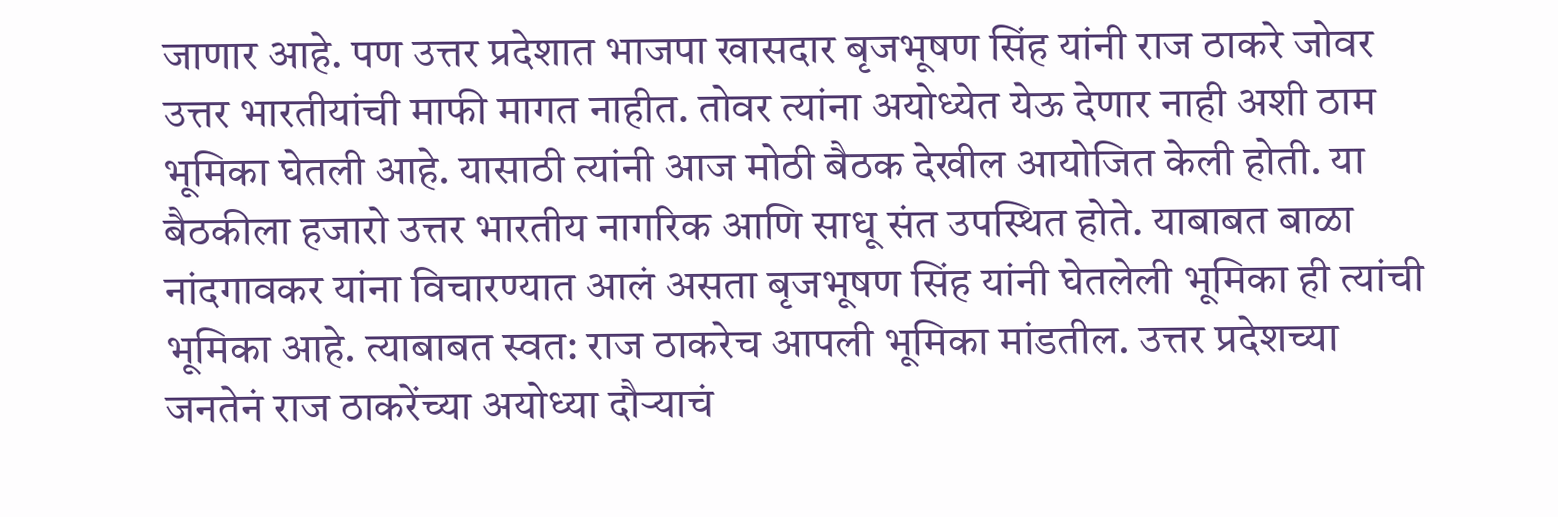जाणार आहे. पण उत्तर प्रदेशात भाजपा खासदार बृजभूषण सिंह यांनी राज ठाकरे जोवर उत्तर भारतीयांची माफी मागत नाहीत. तोवर त्यांना अयोध्येत येऊ देणार नाही अशी ठाम भूमिका घेतली आहे. यासाठी त्यांनी आज मोठी बैठक देखील आयोजित केली होती. या बैठकीला हजारो उत्तर भारतीय नागरिक आणि साधू संत उपस्थित होते. याबाबत बाळा नांदगावकर यांना विचारण्यात आलं असता बृजभूषण सिंह यांनी घेतलेली भूमिका ही त्यांची भूमिका आहे. त्याबाबत स्वत: राज ठाकरेच आपली भूमिका मांडतील. उत्तर प्रदेशच्या जनतेनं राज ठाकरेंच्या अयोध्या दौऱ्याचं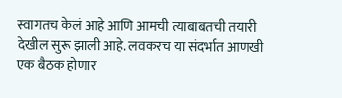स्वागतच केलं आहे आणि आमची त्याबाबतची तयारी देखील सुरू झाली आहे. लवकरच या संदर्भात आणखी एक बैठक होणार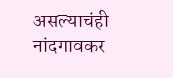असल्याचंही नांदगावकर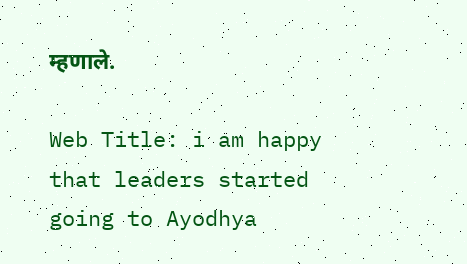म्हणाले.

Web Title: i am happy that leaders started going to Ayodhya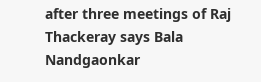after three meetings of Raj Thackeray says Bala Nandgaonkar